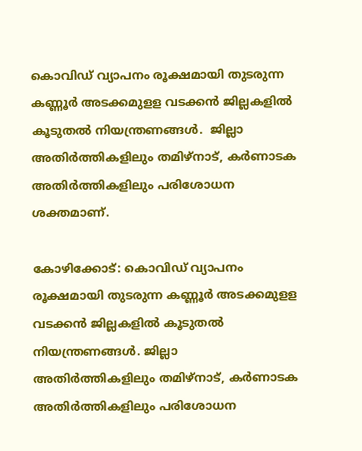കൊവിഡ് വ്യാപനം രൂക്ഷമായി തുടരുന്ന കണ്ണൂര്‍ അടക്കമുളള വടക്കന്‍ ജില്ലകളില്‍ കൂടുതല്‍ നിയന്ത്രണങ്ങള്‍.  ജില്ലാ അതിര്‍ത്തികളിലും തമിഴ്നാട്, കര്‍ണാടക അതിര്‍ത്തികളിലും പരിശോധന ശക്തമാണ്.

കോഴിക്കോട്: കൊവിഡ് വ്യാപനം രൂക്ഷമായി തുടരുന്ന കണ്ണൂര്‍ അടക്കമുളള വടക്കന്‍ ജില്ലകളില്‍ കൂടുതല്‍ നിയന്ത്രണങ്ങള്‍. ജില്ലാ അതിര്‍ത്തികളിലും തമിഴ്നാട്, കര്‍ണാടക അതിര്‍ത്തികളിലും പരിശോധന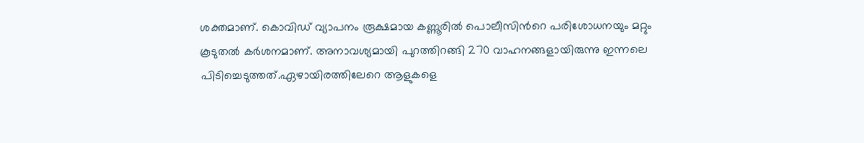ശക്തമാണ്. കൊവിഡ് വ്യാപനം രൂക്ഷമായ കണ്ണൂരില്‍ പൊലീസിന്‍റെ പരിശോധനയും മറ്റും കൂടുതല്‍ കര്‍ശനമാണ്. അനാവശ്യമായി പുറത്തിറങ്ങി 270 വാഹനങ്ങളായിരുന്നു ഇന്നലെ പിടിച്ചെടുത്തത്.ഏഴായിരത്തിലേറെ ആളുകളെ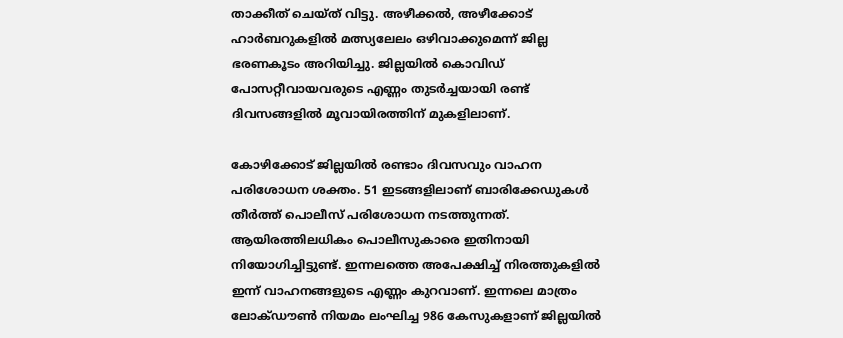താക്കീത് ചെയ്ത് വിട്ടു. അഴീക്കൽ, അഴീക്കോട് ഹാർബറുകളിൽ മത്സ്യലേലം ഒഴിവാക്കുമെന്ന് ജില്ല ഭരണകൂടം അറിയിച്ചു. ജില്ലയിൽ കൊവിഡ് പോസറ്റീവായവരുടെ എണ്ണം തുടർച്ചയായി രണ്ട് ദിവസങ്ങളിൽ മൂവായിരത്തിന് മുകളിലാണ്.

കോഴിക്കോട് ജില്ലയില്‍ രണ്ടാം ദിവസവും വാഹന പരിശോധന ശക്തം. 51 ഇടങ്ങളിലാണ് ബാരിക്കേഡുകള്‍ തീര്‍ത്ത് പൊലീസ് പരിശോധന നടത്തുന്നത്. ആയിരത്തിലധികം പൊലീസുകാരെ ഇതിനായി നിയോഗിച്ചിട്ടുണ്ട്. ഇന്നലത്തെ അപേക്ഷിച്ച് നിരത്തുകളില്‍ ഇന്ന് വാഹനങ്ങളുടെ എണ്ണം കുറവാണ്. ഇന്നലെ മാത്രം ലോക്ഡൗണ്‍ നിയമം ലംഘിച്ച 986 കേസുകളാണ് ജില്ലയില്‍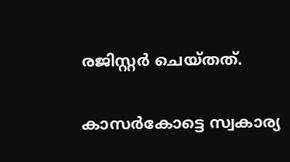രജിസ്റ്റര്‍ ചെയ്തത്.

കാസർകോട്ടെ സ്വകാര്യ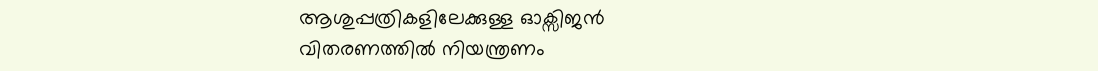ആശുപ്പത്രികളിലേക്കുള്ള ഓക്സിജൻ വിതരണത്തിൽ നിയന്ത്രണം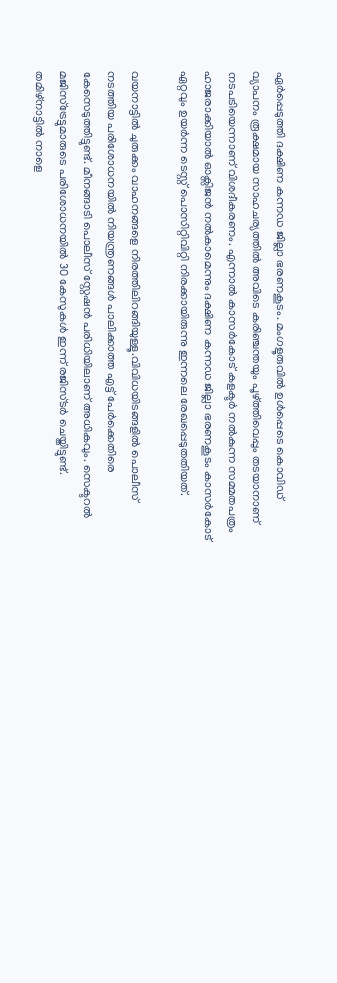ഏർപ്പെടുത്തി ദക്ഷിണ കന്നഡ ജില്ലാ ഭരണകൂടം. മംഗളൂരുവിൽ ഉൾപ്പെടെ കൊവിഡ് വ്യാപനം രൂക്ഷമായ സാഹചര്യത്തിൽ അവിടെ കരിഞ്ചന്തയും പൂഴ്ത്തിവെപ്പും തടയാനാണ് നടപടിയെന്നാണ് വിശദീകരണം. എന്നാൽ കാസർകോട് കളക്ടർ നൽകുന്ന സമ്മതപത്രം ഹാജരാക്കിയാൽ ഓക്സിജൻ നൽകാമെന്നും ദക്ഷിണ കന്നഡ ജില്ലാ ഭരണകൂടം കാസർകോട് ഏറ്റവും ഉയർന്ന ടെസ്റ്റ് പൊസിറ്റിവിറ്റി നിരക്കായിരുന്നു ഇന്നലെ രേഖപ്പെടുതതിയത്.

വയനാട്ടിൽ ചുരുക്കം വാഹനങ്ങളെ നിരത്തിലിറങ്ങിയുള്ളൂ.വിവിധയിടങ്ങളില്‍ പൊലീസ് നടത്തിയ പരിശോധനയില്‍ നിയന്ത്രണങ്ങള്‍ പാലിക്കാത്ത എട്ട് പേര്‍ക്കെതിരെ കേസെടുത്തിട്ടുണ്ട്. മീനങ്ങാടി പൊലീസ് സ്റ്റേഷന്‍ പരിധിയിലാണ് അധികവും. സെക്ടറൽ മജിസ്ട്രേട്ടുമാരുടെ പരിശോധനയില്‍ 30 കേസുകള്‍ ഇന്ന് രജിസ്ടർ ചെയ്തിട്ടുണ്ട്. തമിഴ്നാട്ടില്‍ നാളെ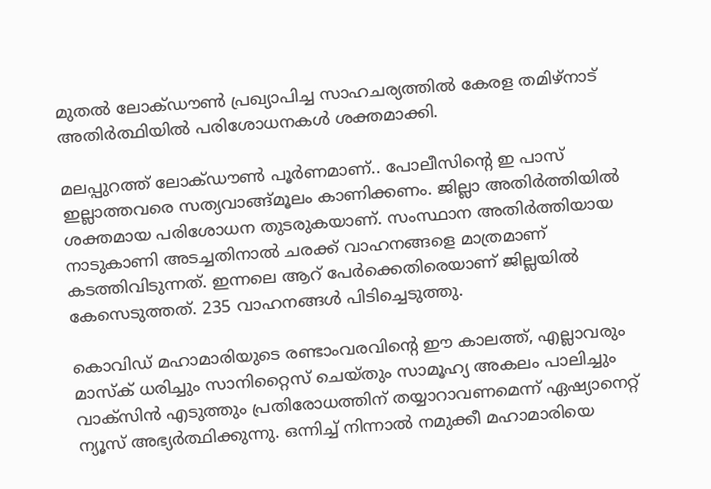മുതല്‍ ലോക്ഡൗണ്‍ പ്രഖ്യാപിച്ച സാഹചര്യത്തില്‍ കേരള തമിഴ്നാട് അതിർത്ഥിയില്‍ പരിശോധനകള്‍ ശക്തമാക്കി.

മലപ്പുറത്ത് ലോക്ഡൗൺ പൂർണമാണ്.. പോലീസിന്റെ ഇ പാസ് ഇല്ലാത്തവരെ സത്യവാങ്ങ്മൂലം കാണിക്കണം. ജില്ലാ അതിർത്തിയിൽ ശക്തമായ പരിശോധന തുടരുകയാണ്. സംസ്ഥാന അതിർത്തിയായ നാടുകാണി അടച്ചതിനാൽ ചരക്ക് വാഹനങ്ങളെ മാത്രമാണ് കടത്തിവിടുന്നത്. ഇന്നലെ ആറ് പേർക്കെതിരെയാണ് ജില്ലയിൽ കേസെടുത്തത്. 235 വാഹനങ്ങൾ പിടിച്ചെടുത്തു.

കൊവിഡ് മഹാമാരിയുടെ രണ്ടാംവരവിന്റെ ഈ കാലത്ത്, എല്ലാവരും മാസ്‌ക് ധരിച്ചും സാനിറ്റൈസ് ചെയ്തും സാമൂഹ്യ അകലം പാലിച്ചും വാക്‌സിന്‍ എടുത്തും പ്രതിരോധത്തിന് തയ്യാറാവണമെന്ന് ഏഷ്യാനെറ്റ് ന്യൂസ് അഭ്യര്‍ത്ഥിക്കുന്നു. ഒന്നിച്ച് നിന്നാല്‍ നമുക്കീ മഹാമാരിയെ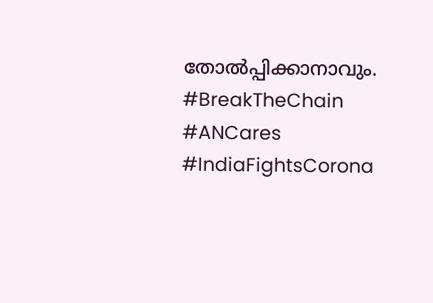തോല്‍പ്പിക്കാനാവും. #BreakTheChain #ANCares #IndiaFightsCorona